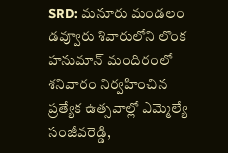SRD: మనూరు మండలం డవ్వూరు శివారులోని లొంక హనుమాన్ మందిరంలో శనివారం నిర్వహించిన ప్రత్యేక ఉత్సవాల్లో ఎమ్మెల్యే సంజీవరెడ్డి,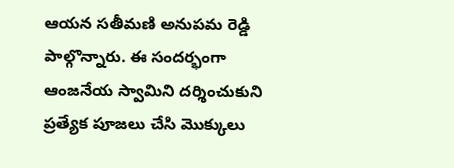ఆయన సతీమణి అనుపమ రెడ్డి పాల్గొన్నారు. ఈ సందర్భంగా ఆంజనేయ స్వామిని దర్శించుకుని ప్రత్యేక పూజలు చేసి మొక్కులు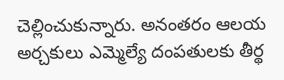చెల్లించుకున్నారు. అనంతరం ఆలయ అర్చకులు ఎమ్మెల్యే దంపతులకు తీర్థ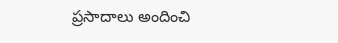ప్రసాదాలు అందించి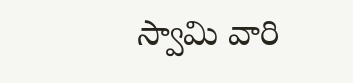స్వామి వారి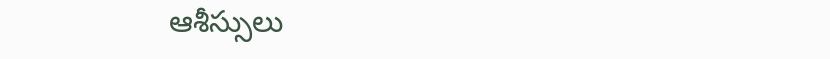ఆశీస్సులు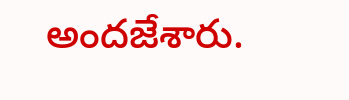అందజేశారు.